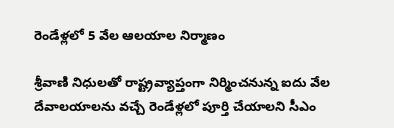రెండేళ్లలో 5 వేల ఆలయాల నిర్మాణం

శ్రీవాణి నిధులతో రాష్ట్రవ్యాప్తంగా నిర్మించనున్న ఐదు వేల దేవాలయాలను వచ్చే రెండేళ్లలో పూర్తి చేయాలని సీఎం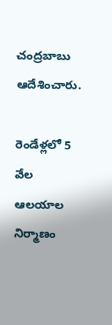చంద్రబాబు ఆదేశించారు.

రెండేళ్లలో 5 వేల ఆలయాల నిర్మాణం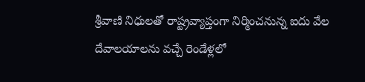శ్రీవాణి నిధులతో రాష్ట్రవ్యాప్తంగా నిర్మించనున్న ఐదు వేల దేవాలయాలను వచ్చే రెండేళ్లలో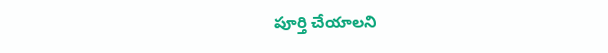పూర్తి చేయాలని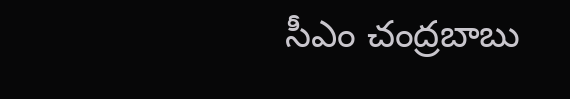సీఎం చంద్రబాబు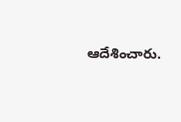ఆదేశించారు.